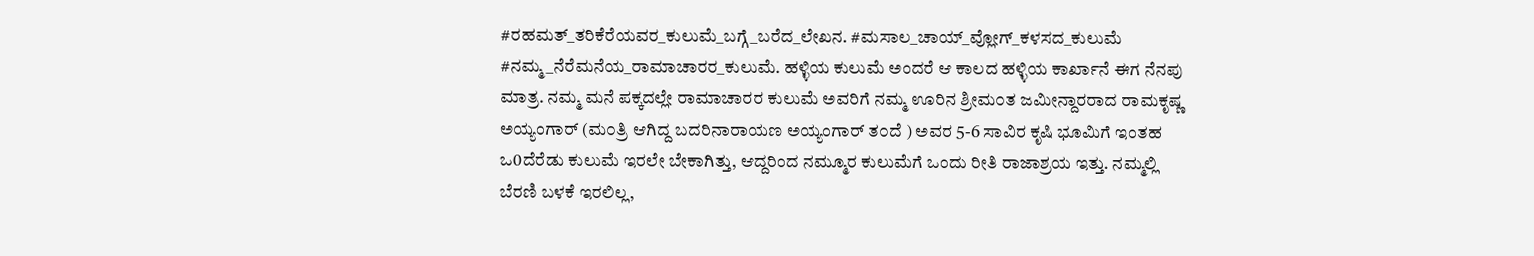#ರಹಮತ್_ತರಿಕೆರೆಯವರ_ಕುಲುಮೆ_ಬಗ್ಗೆ_ಬರೆದ_ಲೇಖನ. #ಮಸಾಲ_ಚಾಯ್_ವ್ಲೋಗ್_ಕಳಸದ_ಕುಲುಮೆ #ನಮ್ಮ_ನೆರೆಮನೆಯ_ರಾಮಾಚಾರರ_ಕುಲುಮೆ. ಹಳ್ಳಿಯ ಕುಲುಮೆ ಅಂದರೆ ಆ ಕಾಲದ ಹಳ್ಳಿಯ ಕಾರ್ಖಾನೆ ಈಗ ನೆನಪು ಮಾತ್ರ. ನಮ್ಮ ಮನೆ ಪಕ್ಕದಲ್ಲೇ ರಾಮಾಚಾರರ ಕುಲುಮೆ ಅವರಿಗೆ ನಮ್ಮ ಊರಿನ ಶ್ರೀಮ೦ತ ಜಮೀನ್ದಾರರಾದ ರಾಮಕೃಷ್ಣ ಅಯ್ಯಂಗಾರ್ (ಮ೦ತ್ರಿ ಆಗಿದ್ದ ಬದರಿನಾರಾಯಣ ಅಯ್ಯಂಗಾರ್ ತ೦ದೆ ) ಅವರ 5-6 ಸಾವಿರ ಕೃಷಿ ಭೂಮಿಗೆ ಇಂತಹ ಒ0ದೆರೆಡು ಕುಲುಮೆ ಇರಲೇ ಬೇಕಾಗಿತ್ತು, ಆದ್ದರಿಂದ ನಮ್ಮೂರ ಕುಲುಮೆಗೆ ಒಂದು ರೀತಿ ರಾಜಾಶ್ರಯ ಇತ್ತು. ನಮ್ಮಲ್ಲಿ ಬೆರಣಿ ಬಳಕೆ ಇರಲಿಲ್ಲ,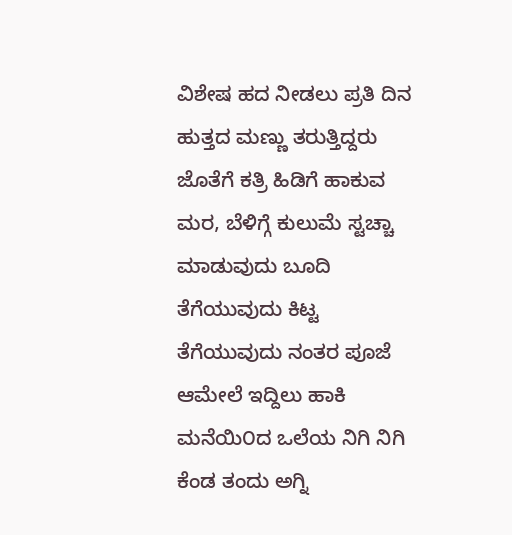ವಿಶೇಷ ಹದ ನೀಡಲು ಪ್ರತಿ ದಿನ ಹುತ್ತದ ಮಣ್ಣು ತರುತ್ತಿದ್ದರು ಜೊತೆಗೆ ಕತ್ರಿ ಹಿಡಿಗೆ ಹಾಕುವ ಮರ, ಬೆಳಿಗ್ಗೆ ಕುಲುಮೆ ಸ್ಟಚ್ಚಾ ಮಾಡುವುದು ಬೂದಿ ತೆಗೆಯುವುದು ಕಿಟ್ಟ ತೆಗೆಯುವುದು ನಂತರ ಪೂಜೆ ಆಮೇಲೆ ಇದ್ದಿಲು ಹಾಕಿ ಮನೆಯಿ೦ದ ಒಲೆಯ ನಿಗಿ ನಿಗಿ ಕೆಂಡ ತಂದು ಅಗ್ನಿ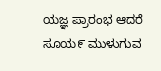ಯಜ್ಞ ಪ್ರಾರಂಭ ಆದರೆ ಸೂಯ೯ ಮುಳುಗುವ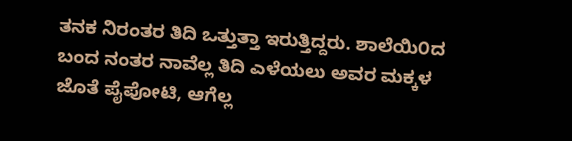ತನಕ ನಿರಂತರ ತಿದಿ ಒತ್ತುತ್ತಾ ಇರುತ್ತಿದ್ದರು. ಶಾಲೆಯಿ೦ದ ಬಂದ ನಂತರ ನಾವೆಲ್ಲ ತಿದಿ ಎಳೆಯಲು ಅವರ ಮಕ್ಕಳ ಜೊತೆ ಪೈಪೋಟಿ, ಆಗೆಲ್ಲ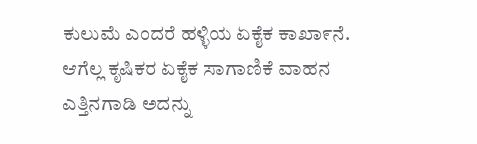ಕುಲುಮೆ ಎಂದರೆ ಹಳ್ಳಿಯ ಏಕೈಕ ಕಾಖಾ೯ನೆ. ಆಗೆಲ್ಲ ಕೃಷಿಕರ ಏಕೈಕ ಸಾಗಾಣಿಕೆ ವಾಹನ ಎತ್ತಿನಗಾಡಿ ಅದನ್ನು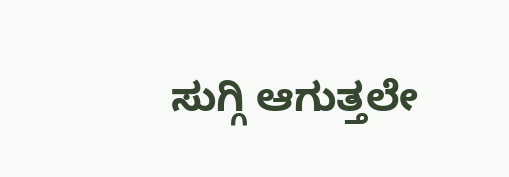ಸುಗ್ಗಿ ಆಗುತ್ತಲೇ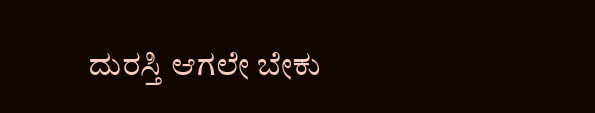ದುರಸ್ತಿ ಆಗಲೇ ಬೇಕು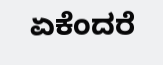ಏಕೆಂದರೆ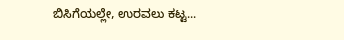ಬಿಸಿಗೆಯಲ್ಲೇ, ಉರವಲು ಕಟ್ಟ...